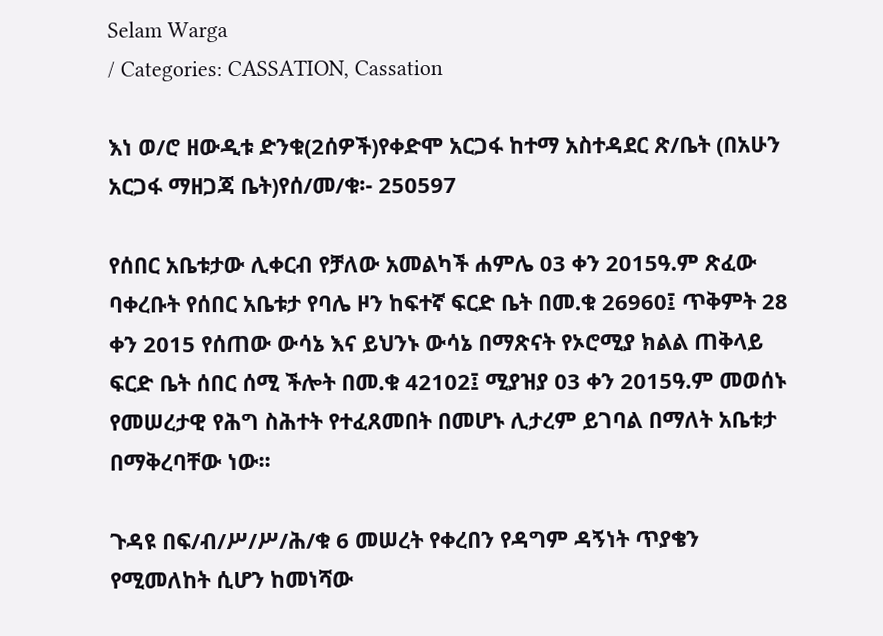Selam Warga
/ Categories: CASSATION, Cassation

እነ ወ/ሮ ዘውዲቱ ድንቁ(2ሰዎች)የቀድሞ አርጋፋ ከተማ አስተዳደር ጽ/ቤት (በአሁን አርጋፋ ማዘጋጃ ቤት)የሰ/መ/ቁ፡- 250597

የሰበር አቤቱታው ሊቀርብ የቻለው አመልካች ሐምሌ 03 ቀን 2015ዓ.ም ጽፈው ባቀረቡት የሰበር አቤቱታ የባሌ ዞን ከፍተኛ ፍርድ ቤት በመ.ቁ 26960፤ ጥቅምት 28 ቀን 2015 የሰጠው ውሳኔ እና ይህንኑ ውሳኔ በማጽናት የኦሮሚያ ክልል ጠቅላይ ፍርድ ቤት ሰበር ሰሚ ችሎት በመ.ቁ 42102፤ ሚያዝያ 03 ቀን 2015ዓ.ም መወሰኑ የመሠረታዊ የሕግ ስሕተት የተፈጸመበት በመሆኑ ሊታረም ይገባል በማለት አቤቱታ በማቅረባቸው ነው፡፡

ጉዳዩ በፍ/ብ/ሥ/ሥ/ሕ/ቁ 6 መሠረት የቀረበን የዳግም ዳኝነት ጥያቄን የሚመለከት ሲሆን ከመነሻው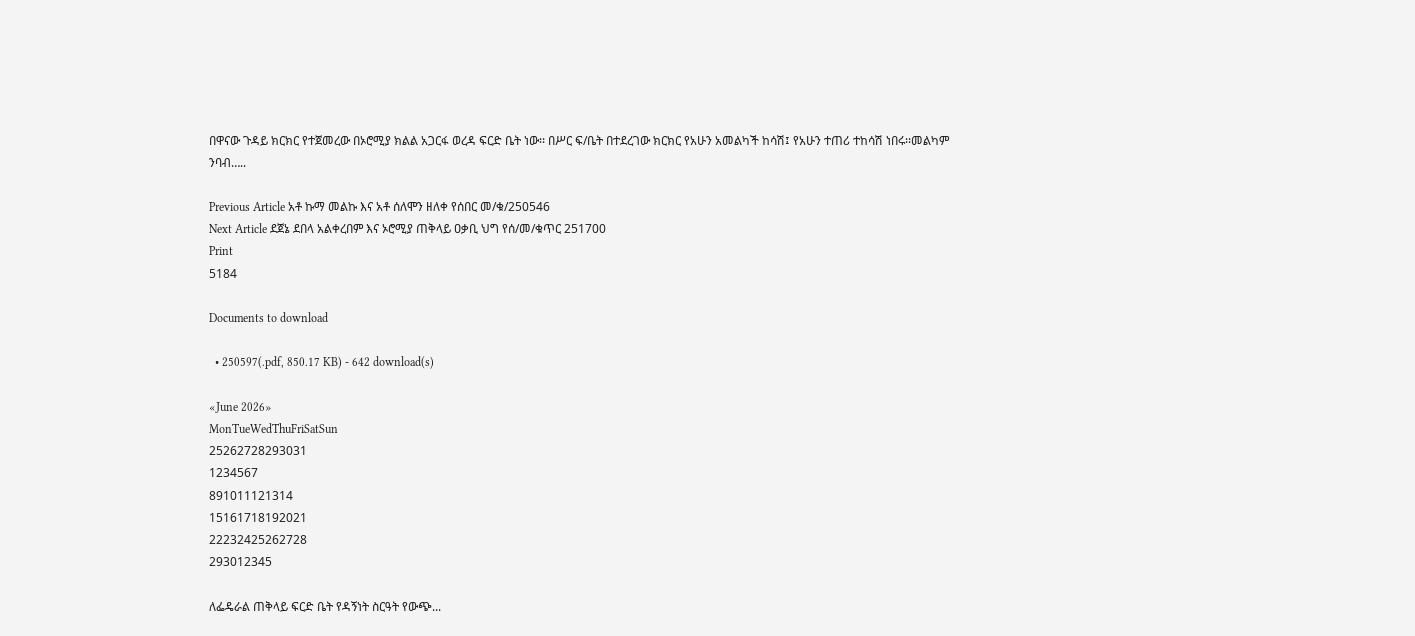በዋናው ጉዳይ ክርክር የተጀመረው በኦሮሚያ ክልል አጋርፋ ወረዳ ፍርድ ቤት ነው፡፡ በሥር ፍ/ቤት በተደረገው ክርክር የአሁን አመልካች ከሳሽ፤ የአሁን ተጠሪ ተከሳሽ ነበሩ፡፡መልካም ንባብ…..

Previous Article አቶ ኩማ መልኩ እና አቶ ሰለሞን ዘለቀ የሰበር መ/ቁ/250546
Next Article ደጀኔ ደበላ አልቀረበም እና ኦሮሚያ ጠቅላይ ዐቃቢ ህግ የሰ/መ/ቁጥር 251700
Print
5184

Documents to download

  • 250597(.pdf, 850.17 KB) - 642 download(s)

«June 2026»
MonTueWedThuFriSatSun
25262728293031
1234567
891011121314
15161718192021
22232425262728
293012345

ለፌዴራል ጠቅላይ ፍርድ ቤት የዳኝነት ስርዓት የውጭ...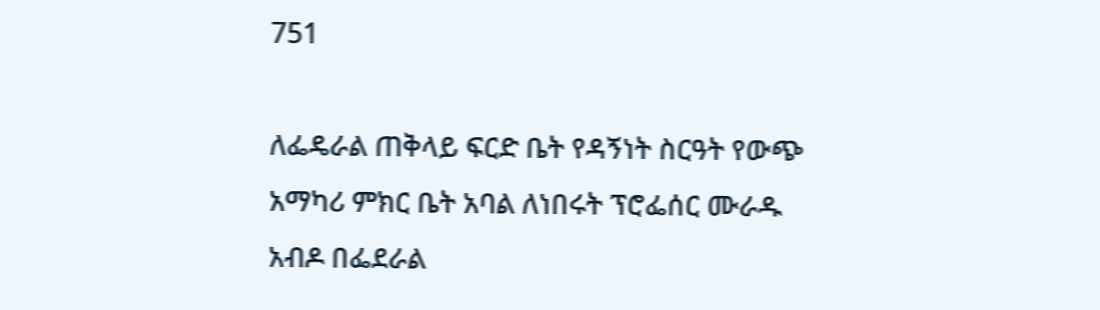751

ለፌዴራል ጠቅላይ ፍርድ ቤት የዳኝነት ስርዓት የውጭ አማካሪ ምክር ቤት አባል ለነበሩት ፕሮፌሰር ሙራዱ አብዶ በፌደራል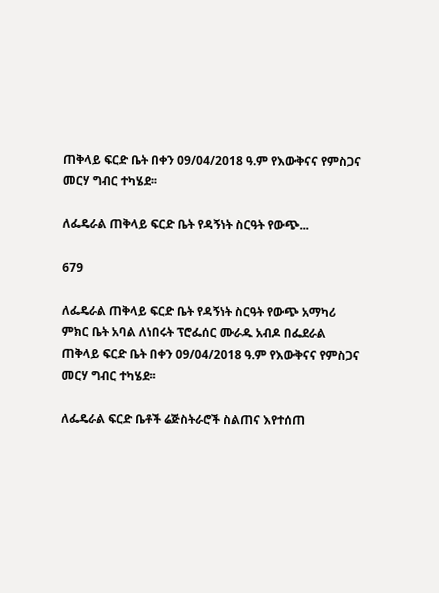ጠቅላይ ፍርድ ቤት በቀን 09/04/2018 ዓ.ም የእውቅናና የምስጋና መርሃ ግብር ተካሄደ፡፡

ለፌዴራል ጠቅላይ ፍርድ ቤት የዳኝነት ስርዓት የውጭ...

679

ለፌዴራል ጠቅላይ ፍርድ ቤት የዳኝነት ስርዓት የውጭ አማካሪ ምክር ቤት አባል ለነበሩት ፕሮፌሰር ሙራዱ አብዶ በፌደራል ጠቅላይ ፍርድ ቤት በቀን 09/04/2018 ዓ.ም የእውቅናና የምስጋና መርሃ ግብር ተካሄደ፡፡

ለፌዴራል ፍርድ ቤቶች ሬጅስትራሮች ስልጠና እየተሰጠ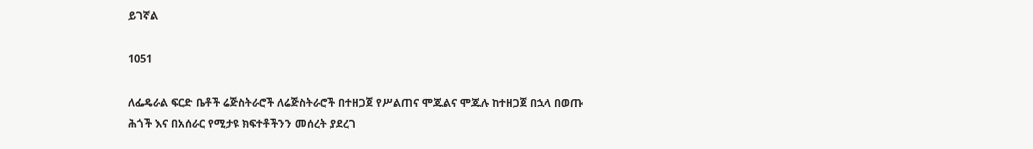ይገኛል

1051

ለፌዴራል ፍርድ ቤቶች ሬጅስትራሮች ለሬጅስትራሮች በተዘጋጀ የሥልጠና ሞጁልና ሞጁሉ ከተዘጋጀ በኋላ በወጡ ሕጎች እና በአሰራር የሚታዩ ክፍተቶችንን መሰረት ያደረገ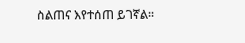ስልጠና እየተሰጠ ይገኛል፡፡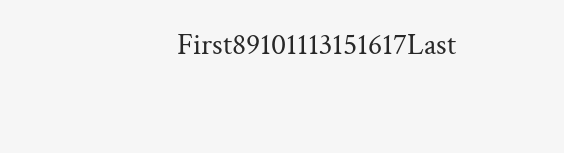First89101113151617Last